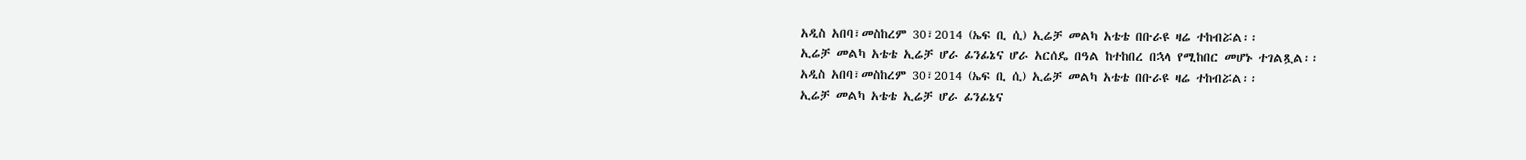አዲስ አበባ፣መስከረም 30፣2014 (ኤፍ ቢ ሲ) ኢሬቻ መልካ አቴቴ በቡራዩ ዛሬ ተከብሯል፡፡
ኢሬቻ መልካ አቴቴ ኢሬቻ ሆራ ፊንፊኔና ሆራ አርሰዴ በዓል ከተከበረ በኋላ የሚከበር መሆኑ ተገልጿል፡፡
አዲስ አበባ፣መስከረም 30፣2014 (ኤፍ ቢ ሲ) ኢሬቻ መልካ አቴቴ በቡራዩ ዛሬ ተከብሯል፡፡
ኢሬቻ መልካ አቴቴ ኢሬቻ ሆራ ፊንፊኔና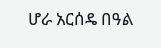ሆራ አርሰዴ በዓል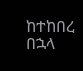ከተከበረ በኋላ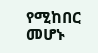የሚከበር መሆኑ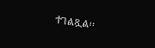ተገልጿል፡፡